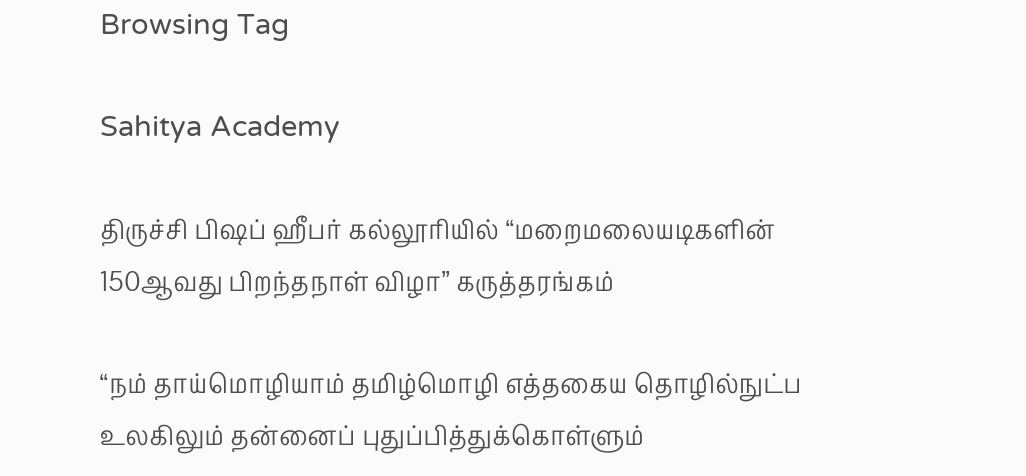Browsing Tag

Sahitya Academy

திருச்சி பிஷப் ஹீபர் கல்லூரியில் “மறைமலையடிகளின் 150ஆவது பிறந்தநாள் விழா” கருத்தரங்கம்

“நம் தாய்மொழியாம் தமிழ்மொழி எத்தகைய தொழில்நுட்ப உலகிலும் தன்னைப் புதுப்பித்துக்கொள்ளும்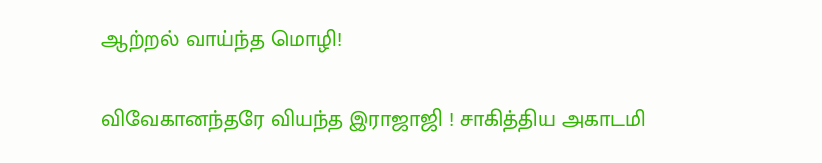ஆற்றல் வாய்ந்த மொழி!

விவேகானந்தரே வியந்த இராஜாஜி ! சாகித்திய அகாடமி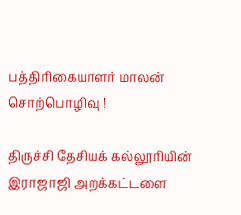பத்திரிகையாளர் மாலன் சொற்பொழிவு !

திருச்சி தேசியக் கல்லூரியின் இராஜாஜி அறக்கட்டளை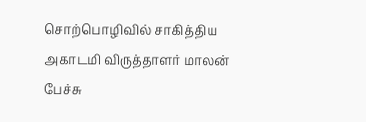சொற்பொழிவில் சாகித்திய அகாடமி விருத்தாளர் மாலன் பேச்சு